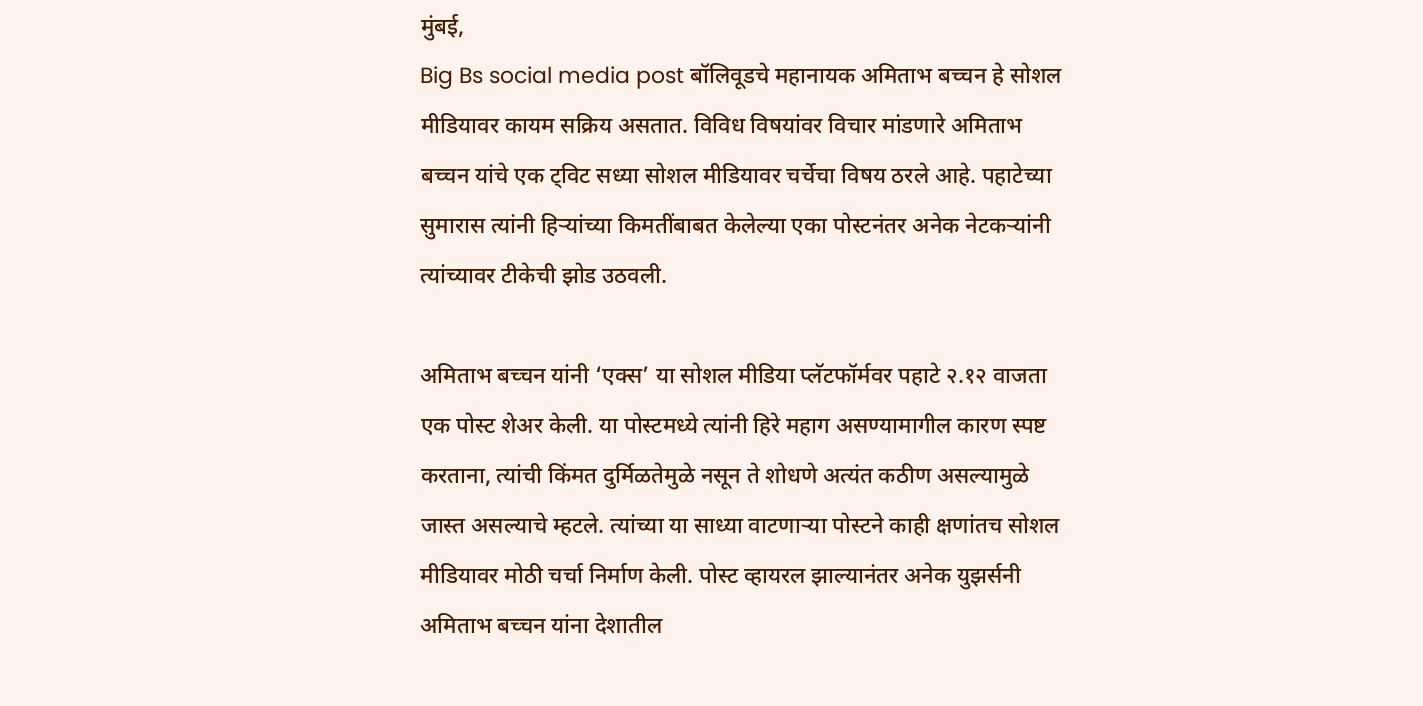मुंबई,
Big Bs social media post बॉलिवूडचे महानायक अमिताभ बच्चन हे सोशल मीडियावर कायम सक्रिय असतात. विविध विषयांवर विचार मांडणारे अमिताभ बच्चन यांचे एक ट्विट सध्या सोशल मीडियावर चर्चेचा विषय ठरले आहे. पहाटेच्या सुमारास त्यांनी हिऱ्यांच्या किमतींबाबत केलेल्या एका पोस्टनंतर अनेक नेटकऱ्यांनी त्यांच्यावर टीकेची झोड उठवली.

अमिताभ बच्चन यांनी ‘एक्स’ या सोशल मीडिया प्लॅटफॉर्मवर पहाटे २.१२ वाजता एक पोस्ट शेअर केली. या पोस्टमध्ये त्यांनी हिरे महाग असण्यामागील कारण स्पष्ट करताना, त्यांची किंमत दुर्मिळतेमुळे नसून ते शोधणे अत्यंत कठीण असल्यामुळे जास्त असल्याचे म्हटले. त्यांच्या या साध्या वाटणाऱ्या पोस्टने काही क्षणांतच सोशल मीडियावर मोठी चर्चा निर्माण केली. पोस्ट व्हायरल झाल्यानंतर अनेक युझर्सनी अमिताभ बच्चन यांना देशातील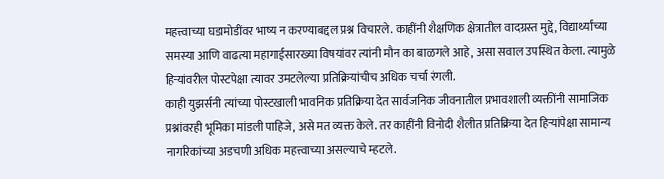महत्त्वाच्या घडामोडींवर भाष्य न करण्याबद्दल प्रश्न विचारले. काहींनी शैक्षणिक क्षेत्रातील वादग्रस्त मुद्दे, विद्यार्थ्यांच्या समस्या आणि वाढत्या महागाईसारख्या विषयांवर त्यांनी मौन का बाळगले आहे, असा सवाल उपस्थित केला. त्यामुळे हिऱ्यांवरील पोस्टपेक्षा त्यावर उमटलेल्या प्रतिक्रियांचीच अधिक चर्चा रंगली.
काही युझर्सनी त्यांच्या पोस्टखाली भावनिक प्रतिक्रिया देत सार्वजनिक जीवनातील प्रभावशाली व्यक्तींनी सामाजिक प्रश्नांवरही भूमिका मांडली पाहिजे, असे मत व्यक्त केले. तर काहींनी विनोदी शैलीत प्रतिक्रिया देत हिऱ्यांपेक्षा सामान्य नागरिकांच्या अडचणी अधिक महत्त्वाच्या असल्याचे म्हटले.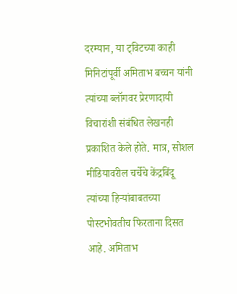दरम्यान, या ट्विटच्या काही मिनिटांपूर्वी अमिताभ बच्चन यांनी त्यांच्या ब्लॉगवर प्रेरणादायी विचारांशी संबंधित लेखनही प्रकाशित केले होते. मात्र, सोशल मीडियावरील चर्चेचे केंद्रबिंदू त्यांच्या हिऱ्यांबाबतच्या पोस्टभोवतीच फिरताना दिसत आहे. अमिताभ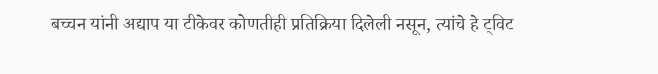बच्चन यांनी अद्याप या टीकेवर कोणतीही प्रतिक्रिया दिलेली नसून, त्यांचे हे ट्विट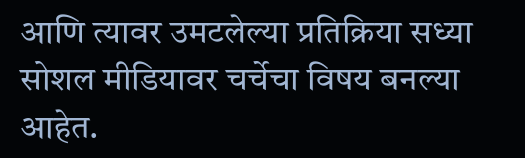आणि त्यावर उमटलेल्या प्रतिक्रिया सध्या सोशल मीडियावर चर्चेचा विषय बनल्या आहेत.